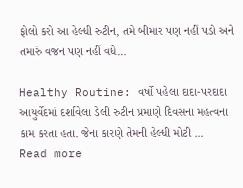ફોલો કરો આ હેલ્ધી રુટીન, તમે બીમાર પણ નહીં પડો અને તમારું વજન પણ નહીં વધે…

Healthy Routine: વર્ષો પહેલા દાદા-પરદાદા આયુર્વેદમાં દર્શાવેલા ડેલી રુટીન પ્રમાણે દિવસના મહત્વના કામ કરતા હતા. જેના કારણે તેમની હેલ્ધી મોટી ...
Read more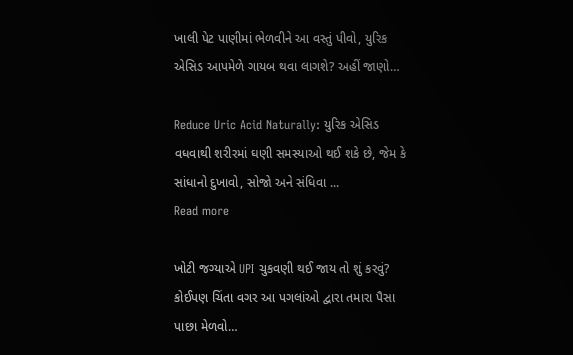ખાલી પેટ પાણીમાં ભેળવીને આ વસ્તું પીવો, યુરિક એસિડ આપમેળે ગાયબ થવા લાગશે? અહીં જાણો…

Reduce Uric Acid Naturally: યુરિક એસિડ વધવાથી શરીરમાં ઘણી સમસ્યાઓ થઈ શકે છે, જેમ કે સાંધાનો દુખાવો, સોજો અને સંધિવા ...
Read more

ખોટી જગ્યાએ UPI ચુકવણી થઈ જાય તો શું કરવું? કોઈપણ ચિંતા વગર આ પગલાંઓ દ્વારા તમારા પૈસા પાછા મેળવો…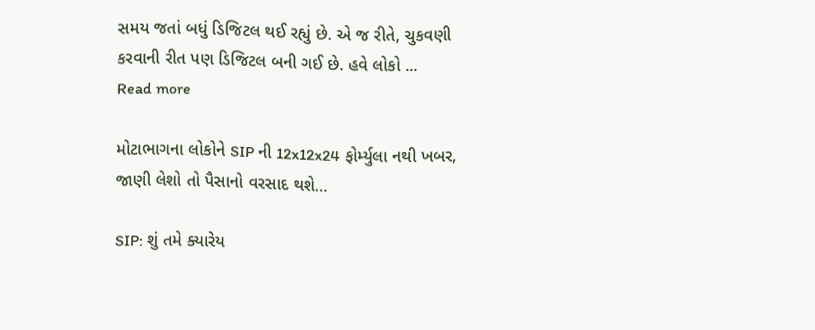સમય જતાં બધું ડિજિટલ થઈ રહ્યું છે. એ જ રીતે, ચુકવણી કરવાની રીત પણ ડિજિટલ બની ગઈ છે. હવે લોકો ...
Read more

મોટાભાગના લોકોને SIP ની 12x12x24 ફોર્મ્યુલા નથી ખબર, જાણી લેશો તો પૈસાનો વરસાદ થશે…

SIP: શું તમે ક્યારેય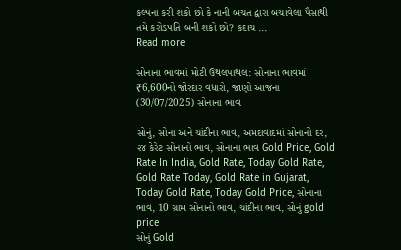કલ્પના કરી શકો છો કે નાની બચત દ્વારા બચાવેલા પૈસાથી તમે કરોડપતિ બની શકો છો? કદાચ ...
Read more

સોનાના ભાવમાં મોટી ઉથલપાથલ: સોનાના ભાવમાં ₹6,600નો જોરદાર વધારો, જાણો આજના (30/07/2025) સોનાના ભાવ

સોનું, સોના અને ચાંદીના ભાવ, અમદાવાદમાં સોનાનો દર, ૨૪ કેરેટ સોનાનો ભાવ, સોનાના ભાવ Gold Price, Gold Rate In India, Gold Rate, Today Gold Rate, Gold Rate Today, Gold Rate in Gujarat, Today Gold Rate, Today Gold Price, સોનાના ભાવ, 10 ગ્રામ સોનાનો ભાવ, ચાંદીના ભાવ, સોનું gold price
સોનું Gold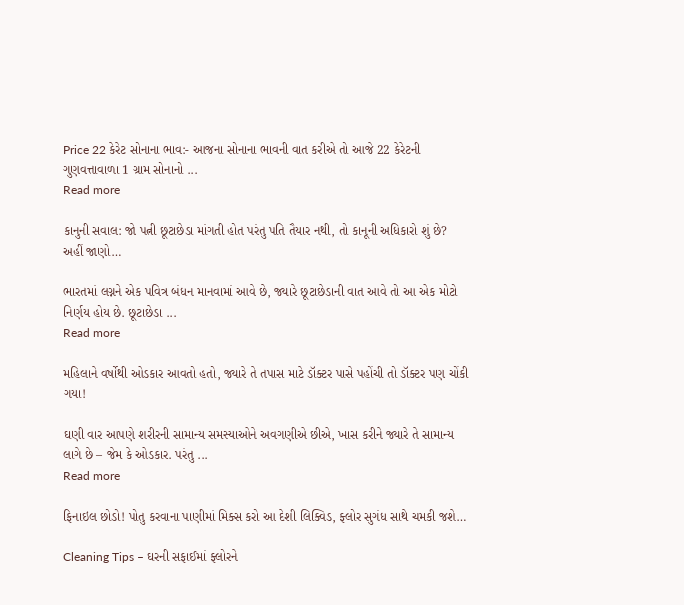Price 22 કેરેટ સોનાના ભાવ:- આજના સોનાના ભાવની વાત કરીએ તો આજે 22 કેરેટની ગુણવત્તાવાળા 1 ગ્રામ સોનાનો ...
Read more

કાનુની સવાલ: જો પત્ની છૂટાછેડા માંગતી હોત પરંતુ પતિ તૈયાર નથી, તો કાનૂની અધિકારો શું છે? અહીં જાણો…

ભારતમાં લગ્નને એક પવિત્ર બંધન માનવામાં આવે છે, જ્યારે છૂટાછેડાની વાત આવે તો આ એક મોટો નિર્ણય હોય છે. છૂટાછેડા ...
Read more

મહિલાને વર્ષોથી ઓડકાર આવતો હતો, જ્યારે તે તપાસ માટે ડૉક્ટર પાસે પહોંચી તો ડૉક્ટર પણ ચોંકી ગયા!

ઘણી વાર આપણે શરીરની સામાન્ય સમસ્યાઓને અવગણીએ છીએ, ખાસ કરીને જ્યારે તે સામાન્ય લાગે છે – જેમ કે ઓડકાર. પરંતુ ...
Read more

ફિનાઇલ છોડો! પોતુ કરવાના પાણીમાં મિક્સ કરો આ દેશી લિક્વિડ, ફ્લોર સુગંધ સાથે ચમકી જશે…

Cleaning Tips – ઘરની સફાઈમાં ફ્લોરને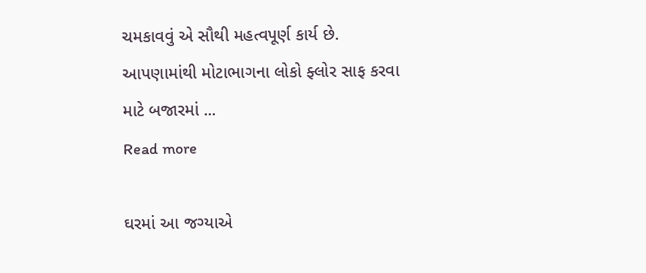ચમકાવવું એ સૌથી મહત્વપૂર્ણ કાર્ય છે. આપણામાંથી મોટાભાગના લોકો ફ્લોર સાફ કરવા માટે બજારમાં ...
Read more

ઘરમાં આ જગ્યાએ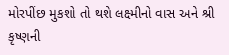મોરપીંછ મુકશો તો થશે લક્ષ્‍‍મીનો વાસ અને શ્રી કૃષ્ણની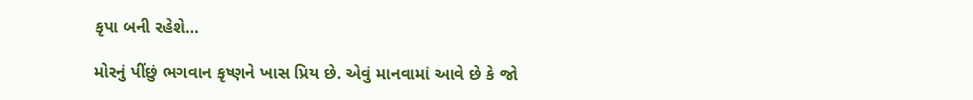કૃપા બની રહેશે…

મોરનું પીંછું ભગવાન કૃષ્ણને ખાસ પ્રિય છે. એવું માનવામાં આવે છે કે જો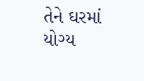તેને ઘરમાં યોગ્ય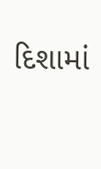દિશામાં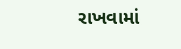રાખવામાં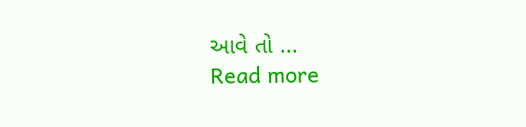આવે તો ...
Read more